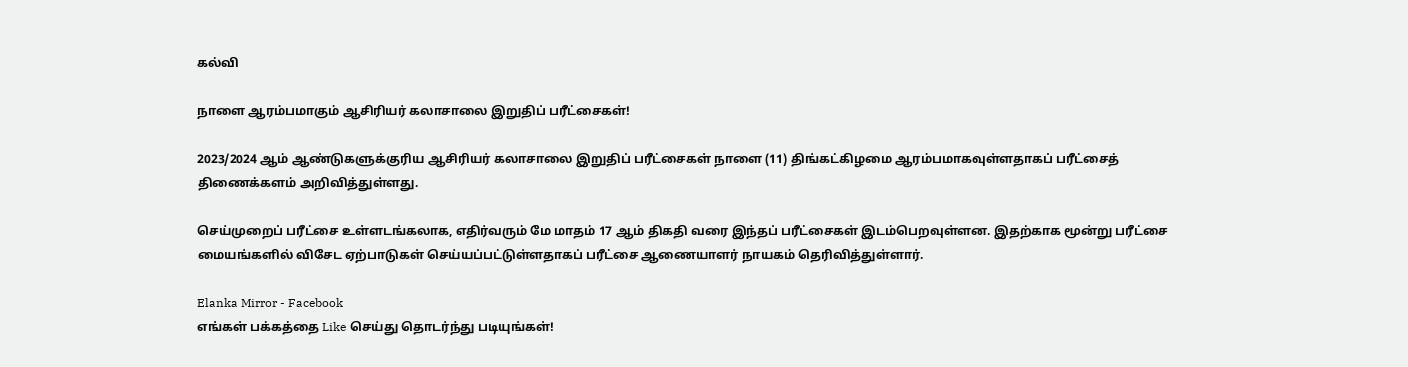கல்வி

நாளை ஆரம்பமாகும் ஆசிரியர் கலாசாலை இறுதிப் பரீட்சைகள்!

2023/2024 ஆம் ஆண்டுகளுக்குரிய ஆசிரியர் கலாசாலை இறுதிப் பரீட்சைகள் நாளை (11) திங்கட்கிழமை ஆரம்பமாகவுள்ளதாகப் பரீட்சைத் திணைக்களம் அறிவித்துள்ளது.

செய்முறைப் பரீட்சை உள்ளடங்கலாக, எதிர்வரும் மே மாதம் 17 ஆம் திகதி வரை இந்தப் பரீட்சைகள் இடம்பெறவுள்ளன. இதற்காக மூன்று பரீட்சை மையங்களில் விசேட ஏற்பாடுகள் செய்யப்பட்டுள்ளதாகப் பரீட்சை ஆணையாளர் நாயகம் தெரிவித்துள்ளார்.

Elanka Mirror - Facebook
எங்கள் பக்கத்தை Like செய்து தொடர்ந்து படியுங்கள்!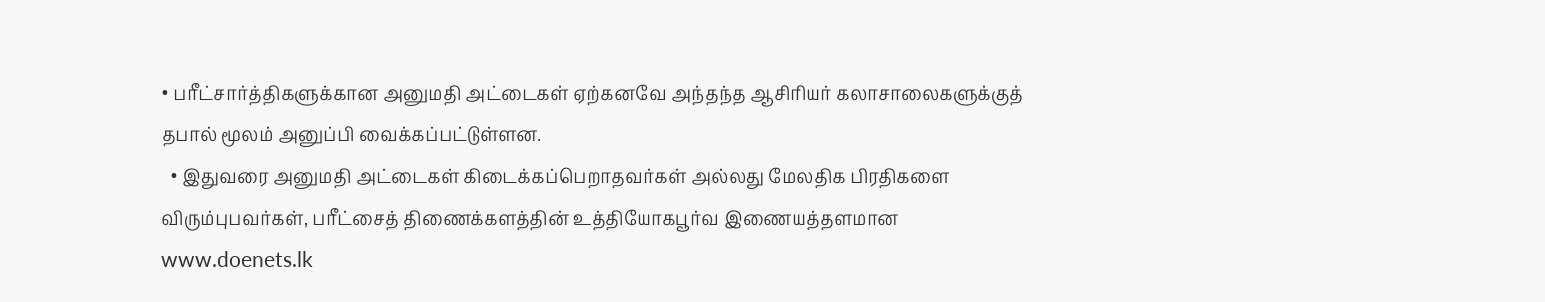• பரீட்சார்த்திகளுக்கான அனுமதி அட்டைகள் ஏற்கனவே அந்தந்த ஆசிரியர் கலாசாலைகளுக்குத் தபால் மூலம் அனுப்பி வைக்கப்பட்டுள்ளன.
  • இதுவரை அனுமதி அட்டைகள் கிடைக்கப்பெறாதவர்கள் அல்லது மேலதிக பிரதிகளை விரும்புபவர்கள், பரீட்சைத் திணைக்களத்தின் உத்தியோகபூர்வ இணையத்தளமான www.doenets.lk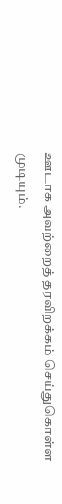ஊடாக அவற்றைத் தரவிறக்கம் செய்துகொள்ள முடியும்.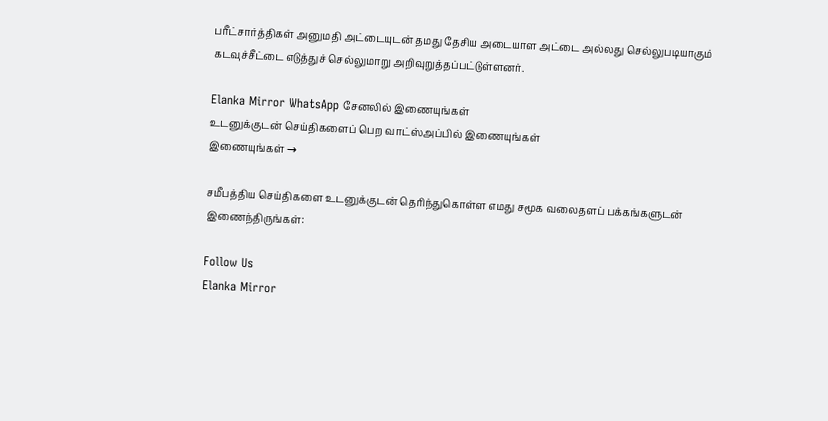பரீட்சார்த்திகள் அனுமதி அட்டையுடன் தமது தேசிய அடையாள அட்டை அல்லது செல்லுபடியாகும் கடவுச்சீட்டை எடுத்துச் செல்லுமாறு அறிவுறுத்தப்பட்டுள்ளனர்.

Elanka Mirror WhatsApp சேனலில் இணையுங்கள்
உடனுக்குடன் செய்திகளைப் பெற வாட்ஸ்அப்பில் இணையுங்கள்
இணையுங்கள் →

சமீபத்திய செய்திகளை உடனுக்குடன் தெரிந்துகொள்ள எமது சமூக வலைதளப் பக்கங்களுடன் இணைந்திருங்கள்:

Follow Us
Elanka Mirror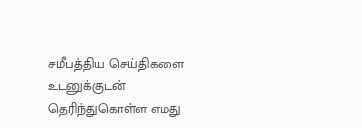சமீபத்திய செய்திகளை உடனுக்குடன் தெரிந்துகொள்ள எமது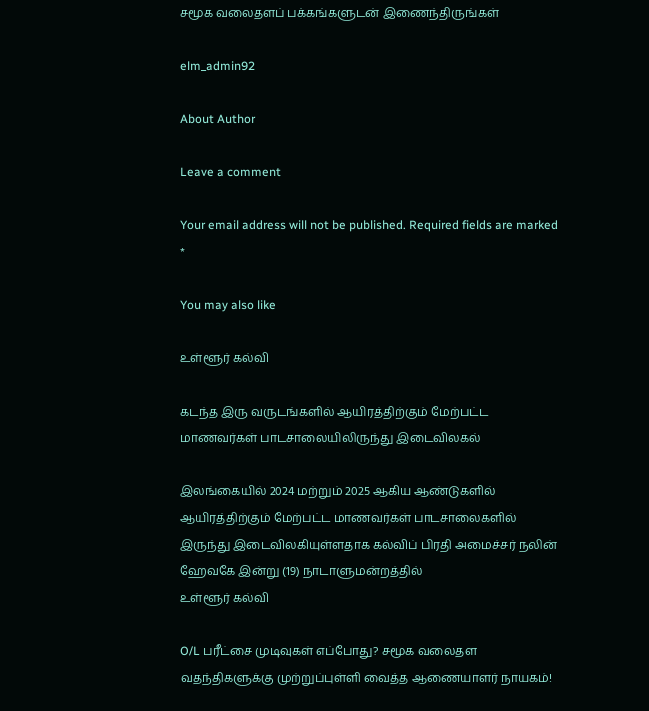சமூக வலைதளப் பக்கங்களுடன் இணைந்திருங்கள்

elm_admin92

About Author

Leave a comment

Your email address will not be published. Required fields are marked *

You may also like

உள்ளூர் கல்வி

கடந்த இரு வருடங்களில் ஆயிரத்திற்கும் மேற்பட்ட மாணவர்கள் பாடசாலையிலிருந்து இடைவிலகல்

இலங்கையில் 2024 மற்றும் 2025 ஆகிய ஆண்டுகளில் ஆயிரத்திற்கும் மேற்பட்ட மாணவர்கள் பாடசாலைகளில் இருந்து இடைவிலகியுள்ளதாக கல்விப் பிரதி அமைச்சர் நலின் ஹேவகே இன்று (19) நாடாளுமன்றத்தில்
உள்ளூர் கல்வி

O/L பரீட்சை முடிவுகள் எப்போது? சமூக வலைதள வதந்திகளுக்கு முற்றுப்புள்ளி வைத்த ஆணையாளர் நாயகம்!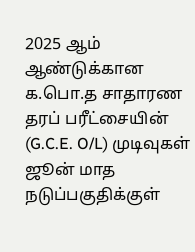2025 ஆம் ஆண்டுக்கான க.பொ.த சாதாரண தரப் பரீட்சையின் (G.C.E. O/L) முடிவுகள் ஜூன் மாத நடுப்பகுதிக்குள்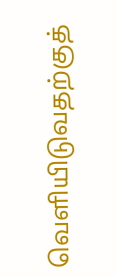வெளியிடுவதற்குத்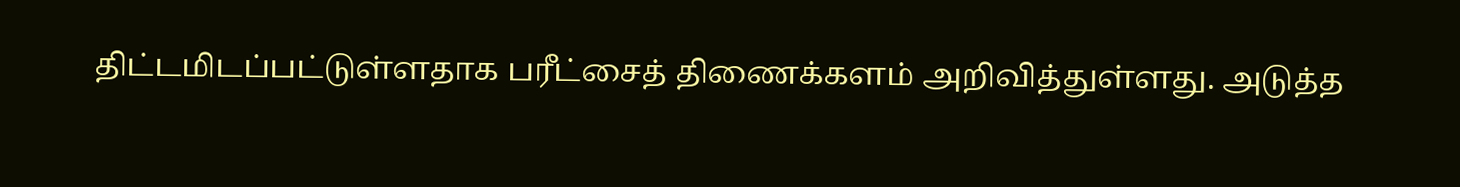திட்டமிடப்பட்டுள்ளதாக பரீட்சைத் திணைக்களம் அறிவித்துள்ளது. அடுத்த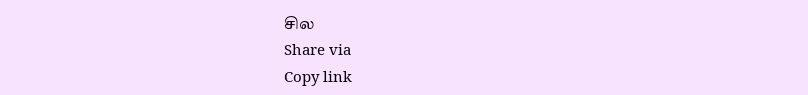சில
Share via
Copy link